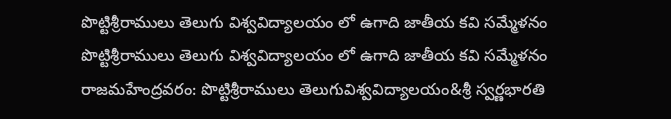పొట్టిశ్రీరాములు తెలుగు విశ్వవిద్యాలయం లో ఉగాది జాతీయ కవి సమ్మేళనం
పొట్టిశ్రీరాములు తెలుగు విశ్వవిద్యాలయం లో ఉగాది జాతీయ కవి సమ్మేళనం రాజమహేంద్రవరం: పొట్టిశ్రీరాములు తెలుగువిశ్వవిద్యాలయం&శ్రీ స్వర్ణభారతి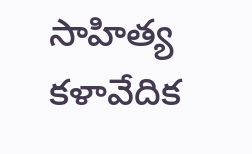సాహిత్య కళావేదిక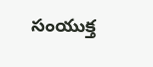సంయుక్త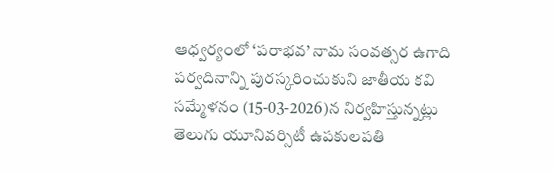ఆధ్వర్యంలో ‘పరాభవ’ నామ సంవత్సర ఉగాది పర్వదినాన్ని పురస్కరించుకుని జాతీయ కవి సమ్మేళనం (15-03-2026)న నిర్వహిస్తున్నట్లు తెలుగు యూనివర్సిటీ ఉపకులపతి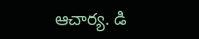ఆచార్య. డి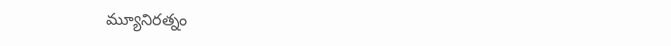మ్యూనిరత్నం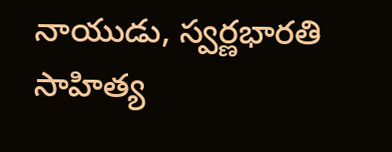నాయుడు, స్వర్ణభారతి సాహిత్య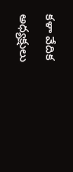కళా వేదిక అధ్యక్షులు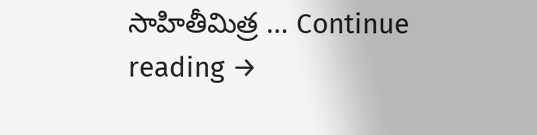సాహితీమిత్ర … Continue reading →